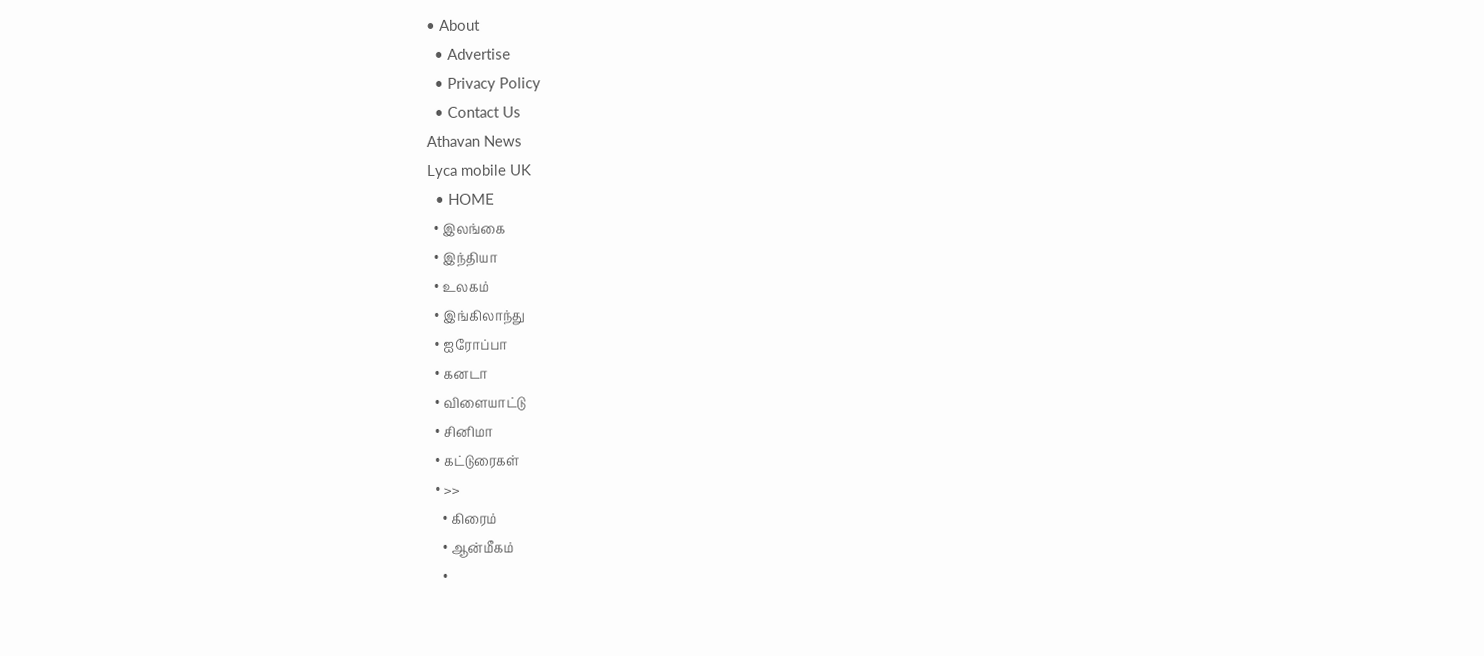• About
  • Advertise
  • Privacy Policy
  • Contact Us
Athavan News
Lyca mobile UK
  • HOME
  • இலங்கை
  • இந்தியா
  • உலகம்
  • இங்கிலாந்து
  • ஐரோப்பா
  • கனடா
  • விளையாட்டு
  • சினிமா
  • கட்டுரைகள்
  • >>
    • கிரைம்
    • ஆன்மீகம்
    •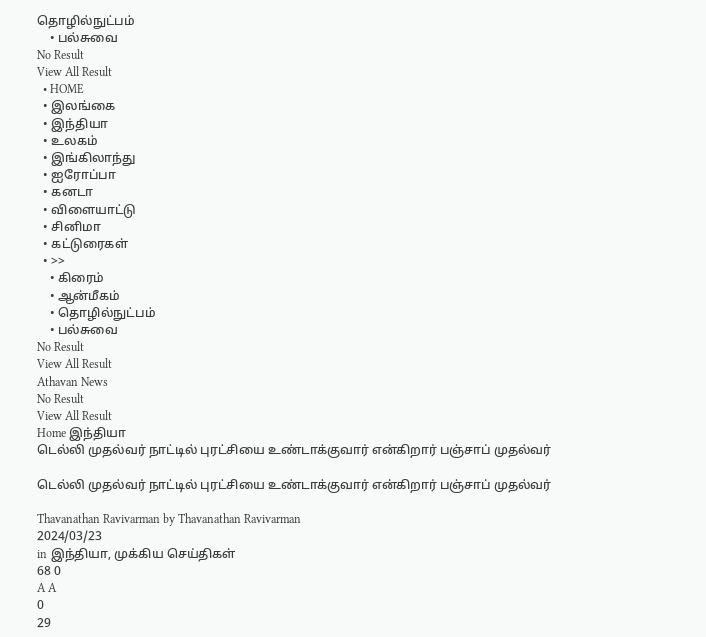தொழில்நுட்பம்
    • பல்சுவை
No Result
View All Result
  • HOME
  • இலங்கை
  • இந்தியா
  • உலகம்
  • இங்கிலாந்து
  • ஐரோப்பா
  • கனடா
  • விளையாட்டு
  • சினிமா
  • கட்டுரைகள்
  • >>
    • கிரைம்
    • ஆன்மீகம்
    • தொழில்நுட்பம்
    • பல்சுவை
No Result
View All Result
Athavan News
No Result
View All Result
Home இந்தியா
டெல்லி முதல்வர் நாட்டில் புரட்சியை உண்டாக்குவார் என்கிறார் பஞ்சாப் முதல்வர்

டெல்லி முதல்வர் நாட்டில் புரட்சியை உண்டாக்குவார் என்கிறார் பஞ்சாப் முதல்வர்

Thavanathan Ravivarman by Thavanathan Ravivarman
2024/03/23
in இந்தியா, முக்கிய செய்திகள்
68 0
A A
0
29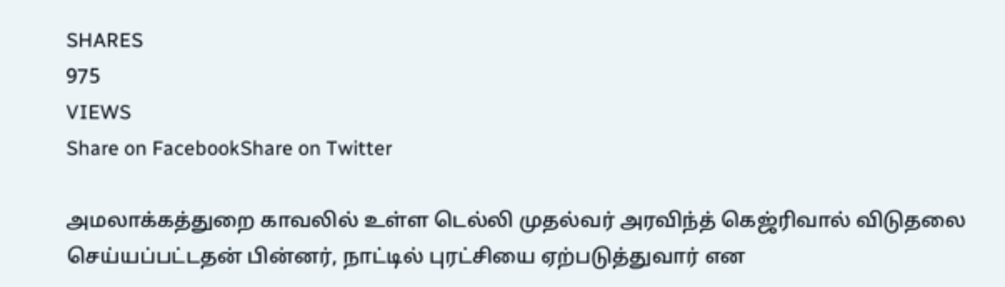SHARES
975
VIEWS
Share on FacebookShare on Twitter

அமலாக்கத்துறை காவலில் உள்ள டெல்லி முதல்வர் அரவிந்த் கெஜ்ரிவால் விடுதலை செய்யப்பட்டதன் பின்னர், நாட்டில் புரட்சியை ஏற்படுத்துவார் என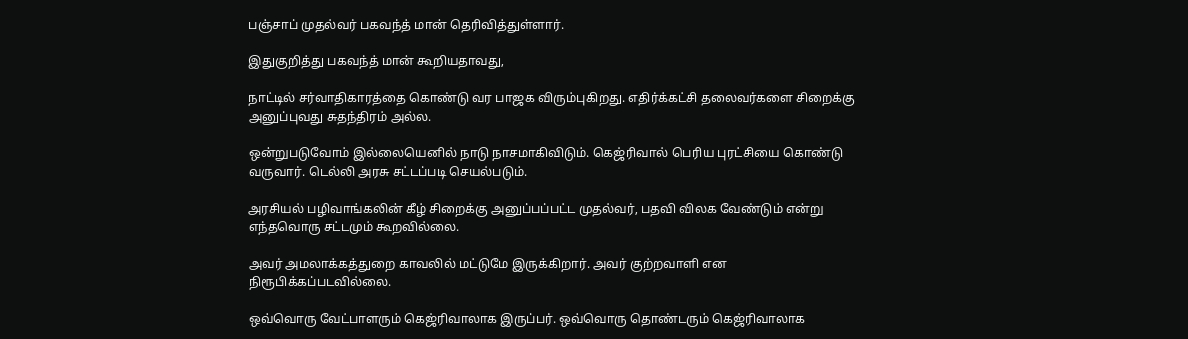பஞ்சாப் முதல்வர் பகவந்த் மான் தெரிவித்துள்ளார்.

இதுகுறித்து பகவந்த் மான் கூறியதாவது,

நாட்டில் சர்வாதிகாரத்தை கொண்டு வர பாஜக விரும்புகிறது. எதிர்க்கட்சி தலைவர்களை சிறைக்கு அனுப்புவது சுதந்திரம் அல்ல.

ஒன்றுபடுவோம் இல்லையெனில் நாடு நாசமாகிவிடும். கெஜ்ரிவால் பெரிய புரட்சியை கொண்டு வருவார். டெல்லி அரசு சட்டப்படி செயல்படும்.

அரசியல் பழிவாங்கலின் கீழ் சிறைக்கு அனுப்பப்பட்ட முதல்வர், பதவி விலக வேண்டும் என்று எந்தவொரு சட்டமும் கூறவில்லை.

அவர் அமலாக்கத்துறை காவலில் மட்டுமே இருக்கிறார். அவர் குற்றவாளி என நிரூபிக்கப்படவில்லை.

ஒவ்வொரு வேட்பாளரும் கெஜ்ரிவாலாக இருப்பர். ஒவ்வொரு தொண்டரும் கெஜ்ரிவாலாக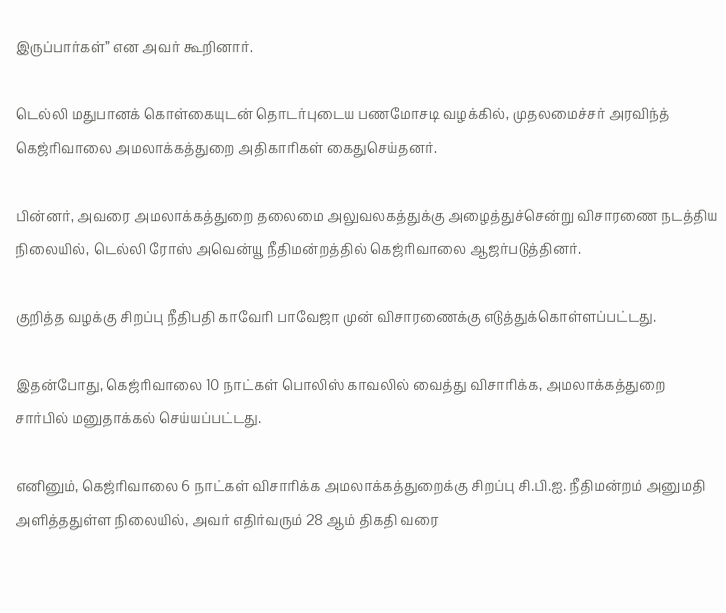இருப்பார்கள்” என அவர் கூறினார்.

டெல்லி மதுபானக் கொள்கையுடன் தொடர்புடைய பணமோசடி வழக்கில், முதலமைச்சர் அரவிந்த் கெஜ்ரிவாலை அமலாக்கத்துறை அதிகாரிகள் கைதுசெய்தனர்.

பின்னர், அவரை அமலாக்கத்துறை தலைமை அலுவலகத்துக்கு அழைத்துச்சென்று விசாரணை நடத்திய நிலையில், டெல்லி ரோஸ் அவென்யூ நீதிமன்றத்தில் கெஜ்ரிவாலை ஆஜர்படுத்தினர்.

குறித்த வழக்கு சிறப்பு நீதிபதி காவேரி பாவேஜா முன் விசாரணைக்கு எடுத்துக்கொள்ளப்பட்டது.

இதன்போது, கெஜ்ரிவாலை 10 நாட்கள் பொலிஸ் காவலில் வைத்து விசாரிக்க, அமலாக்கத்துறை சார்பில் மனுதாக்கல் செய்யப்பட்டது.

எனினும், கெஜ்ரிவாலை 6 நாட்கள் விசாரிக்க அமலாக்கத்துறைக்கு சிறப்பு சி.பி.ஐ. நீதிமன்றம் அனுமதி அளித்ததுள்ள நிலையில், அவர் எதிர்வரும் 28 ஆம் திகதி வரை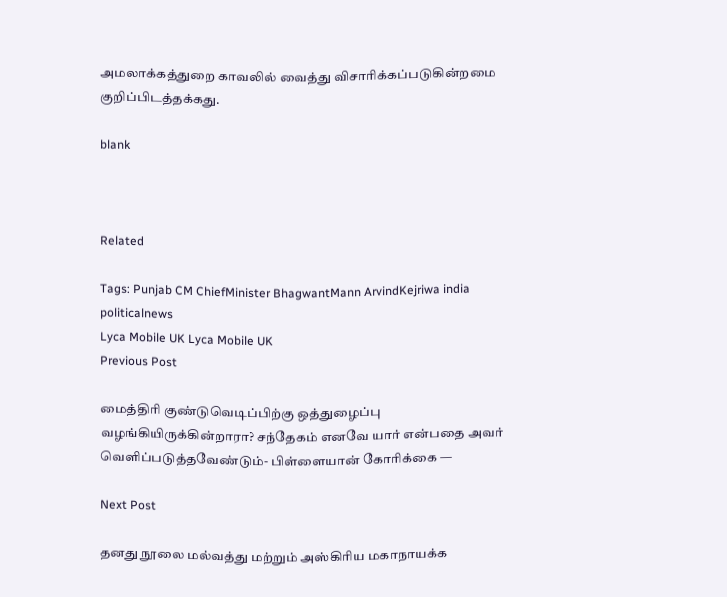அமலாக்கத்துறை காவலில் வைத்து விசாரிக்கப்படுகின்றமை குறிப்பிடத்தக்கது.

blank



Related

Tags: Punjab CM ChiefMinister BhagwantMann ArvindKejriwa india politicalnews
Lyca Mobile UK Lyca Mobile UK
Previous Post

மைத்திரி குண்டுவெடிப்பிற்கு ஒத்துழைப்பு வழங்கியிருக்கின்றாரா? சந்தேகம் எனவே யார் என்பதை அவர் வெளிப்படுத்தவேண்டும்- பிள்ளையான் கோரிக்கை —

Next Post

தனது நூலை மல்வத்து மற்றும் அஸ்கிரிய மகாநாயக்க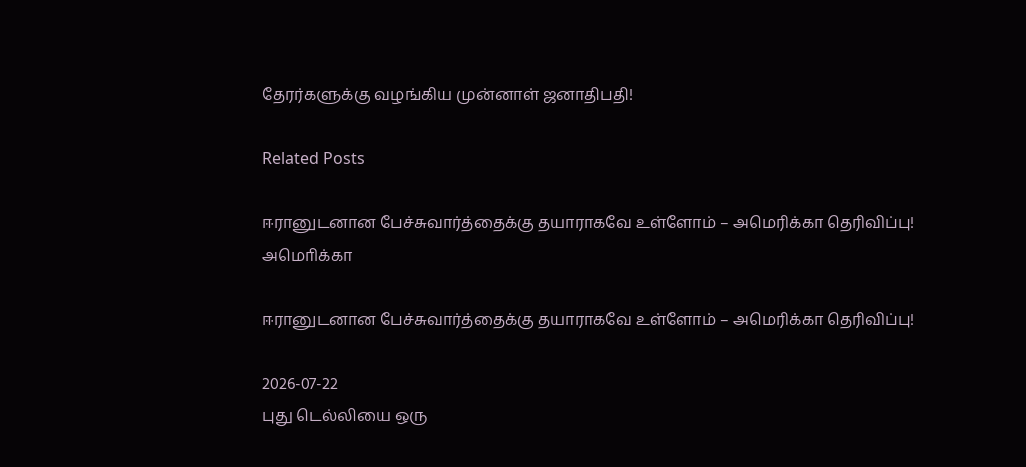தேரர்களுக்கு வழங்கிய முன்னாள் ஜனாதிபதி!

Related Posts

ஈரானுடனான பேச்சுவார்த்தைக்கு தயாராகவே உள்ளோம் – அமெரிக்கா தெரிவிப்பு!
அமொிக்கா

ஈரானுடனான பேச்சுவார்த்தைக்கு தயாராகவே உள்ளோம் – அமெரிக்கா தெரிவிப்பு!

2026-07-22
புது டெல்லியை ஒரு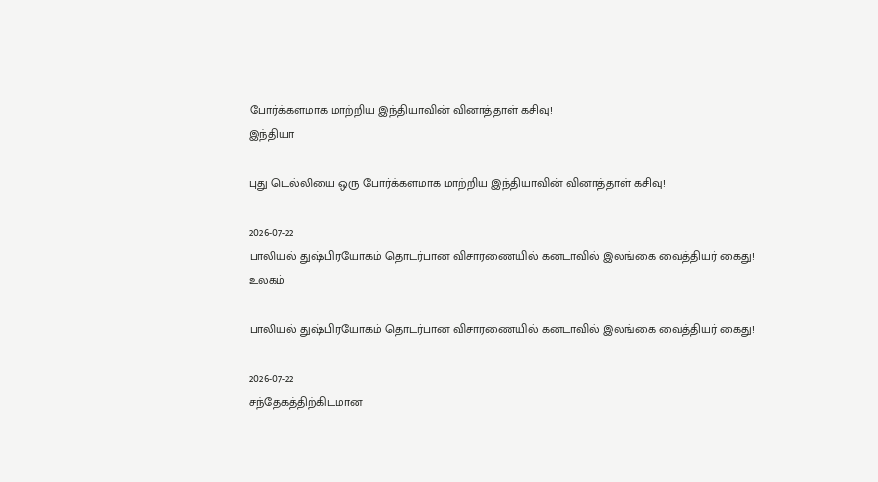போர்க்களமாக மாற்றிய இந்தியாவின் வினாத்தாள் கசிவு!
இந்தியா

புது டெல்லியை ஒரு போர்க்களமாக மாற்றிய இந்தியாவின் வினாத்தாள் கசிவு!

2026-07-22
பாலியல் துஷ்பிரயோகம் தொடர்பான விசாரணையில் கனடாவில் இலங்கை வைத்தியர் கைது!
உலகம்

பாலியல் துஷ்பிரயோகம் தொடர்பான விசாரணையில் கனடாவில் இலங்கை வைத்தியர் கைது!

2026-07-22
சந்தேகத்திற்கிடமான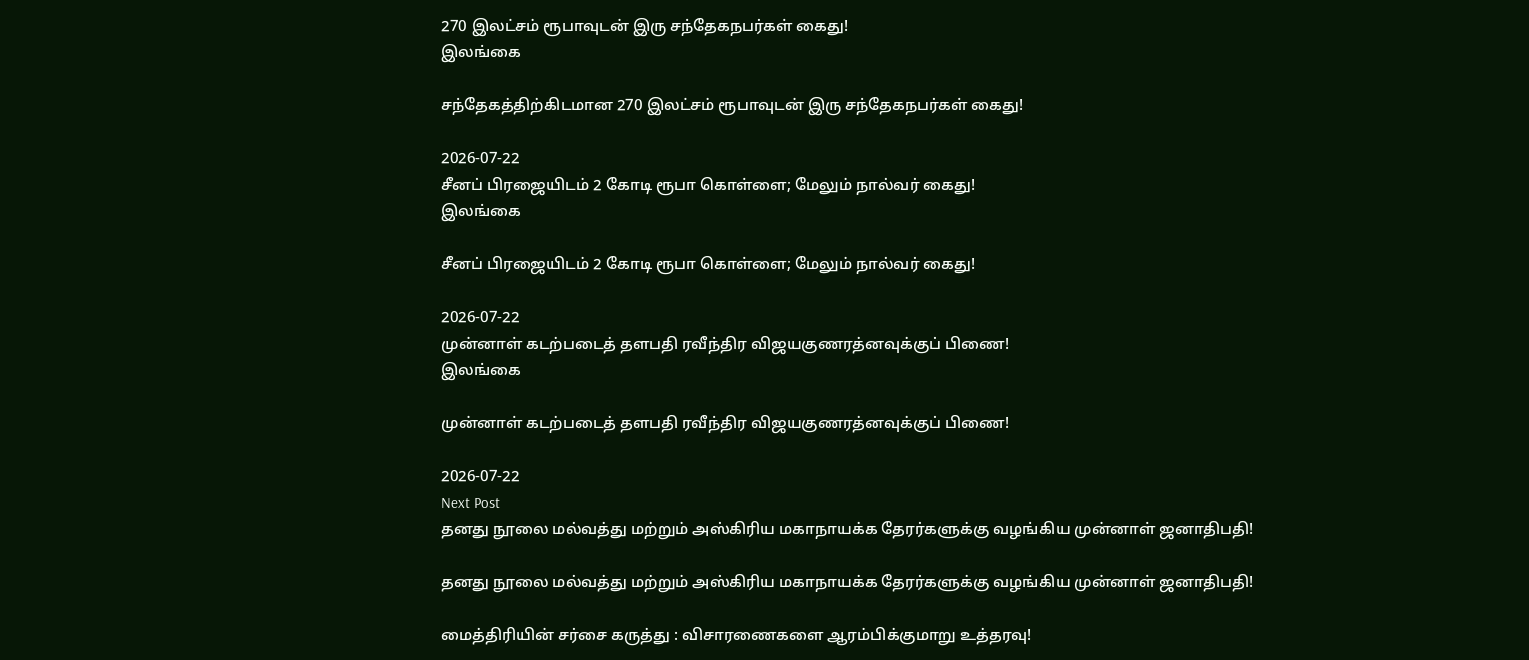270 இலட்சம் ரூபாவுடன் இரு சந்தேகநபர்கள் கைது!
இலங்கை

சந்தேகத்திற்கிடமான 270 இலட்சம் ரூபாவுடன் இரு சந்தேகநபர்கள் கைது!

2026-07-22
சீனப் பிரஜையிடம் 2 கோடி ரூபா கொள்ளை; மேலும் நால்வர் கைது!
இலங்கை

சீனப் பிரஜையிடம் 2 கோடி ரூபா கொள்ளை; மேலும் நால்வர் கைது!

2026-07-22
முன்னாள் கடற்படைத் தளபதி ரவீந்திர விஜயகுணரத்னவுக்குப் பிணை!
இலங்கை

முன்னாள் கடற்படைத் தளபதி ரவீந்திர விஜயகுணரத்னவுக்குப் பிணை!

2026-07-22
Next Post
தனது நூலை மல்வத்து மற்றும் அஸ்கிரிய மகாநாயக்க தேரர்களுக்கு வழங்கிய முன்னாள் ஜனாதிபதி!

தனது நூலை மல்வத்து மற்றும் அஸ்கிரிய மகாநாயக்க தேரர்களுக்கு வழங்கிய முன்னாள் ஜனாதிபதி!

மைத்திரியின் சர்சை கருத்து : விசாரணைகளை ஆரம்பிக்குமாறு உத்தரவு!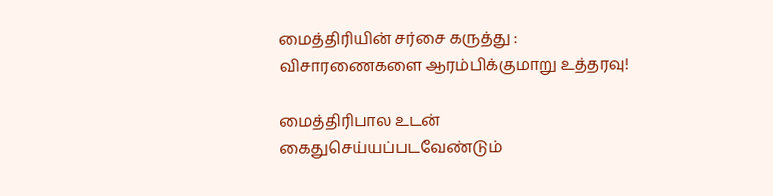மைத்திரியின் சர்சை கருத்து : விசாரணைகளை ஆரம்பிக்குமாறு உத்தரவு!

மைத்திரிபால உடன் கைதுசெய்யப்படவேண்டும்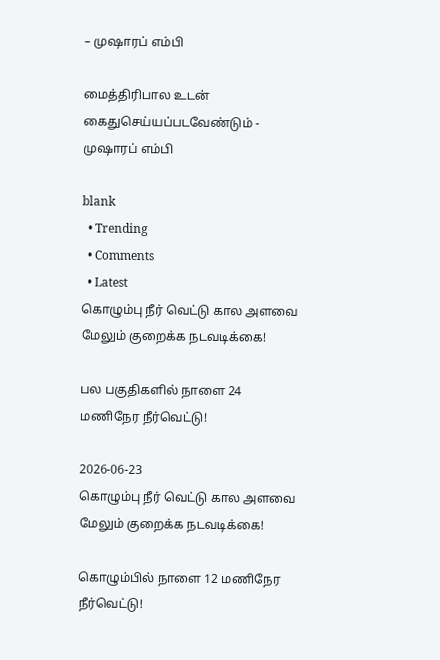– முஷாரப் எம்பி

மைத்திரிபால உடன் கைதுசெய்யப்படவேண்டும் - முஷாரப் எம்பி

blank
  • Trending
  • Comments
  • Latest
கொழும்பு நீர் வெட்டு கால அளவை மேலும் குறைக்க நடவடிக்கை!

பல பகுதிகளில் நாளை 24 மணிநேர நீர்வெட்டு!

2026-06-23
கொழும்பு நீர் வெட்டு கால அளவை மேலும் குறைக்க நடவடிக்கை!

கொழும்பில் நாளை 12 மணிநேர நீர்வெட்டு!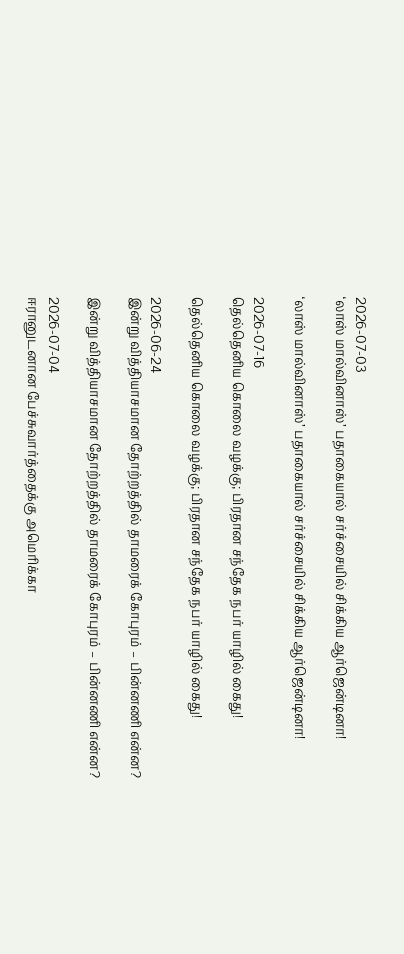2026-07-03
‘லாஸ் மால்வினாஸ்’ பதாகையால் சர்ச்சையில் சிக்கிய ஆர்ஜென்டினா!

‘லாஸ் மால்வினாஸ்’ பதாகையால் சர்ச்சையில் சிக்கிய ஆர்ஜென்டினா!

2026-07-16
தெல்தெனிய கொலை வழக்கு; பிரதான சந்தேக நபர் யாழில் கைது!

தெல்தெனிய கொலை வழக்கு; பிரதான சந்தேக நபர் யாழில் கைது!

2026-06-24
இன்று வித்தியாசமான தோற்றத்தில் தாமரைக் கோபுரம் – பின்னணி என்ன?

இன்று வித்தியாசமான தோற்றத்தில் தாமரைக் கோபுரம் – பின்னணி என்ன?

2026-07-04
ஈரானுடனான பேச்சுவார்த்தைக்கு அமெரிக்கா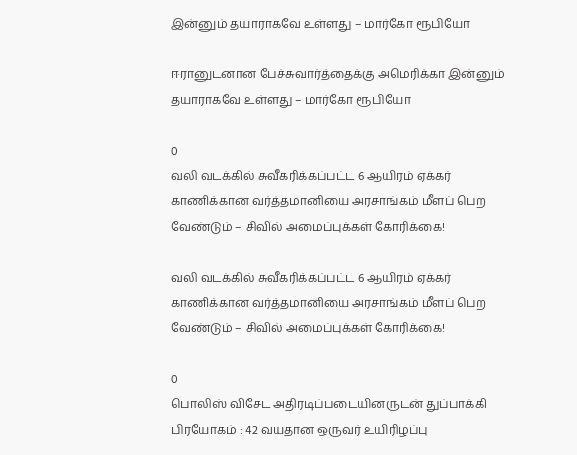இன்னும் தயாராகவே உள்ளது – மார்கோ ரூபியோ

ஈரானுடனான பேச்சுவார்த்தைக்கு அமெரிக்கா இன்னும் தயாராகவே உள்ளது – மார்கோ ரூபியோ

0
வலி வடக்கில் சுவீகரிக்கப்பட்ட 6 ஆயிரம் ஏக்கர் காணிக்கான வர்த்தமானியை அரசாங்கம் மீளப் பெற வேண்டும் – சிவில் அமைப்புக்கள் கோரிக்கை!

வலி வடக்கில் சுவீகரிக்கப்பட்ட 6 ஆயிரம் ஏக்கர் காணிக்கான வர்த்தமானியை அரசாங்கம் மீளப் பெற வேண்டும் – சிவில் அமைப்புக்கள் கோரிக்கை!

0
பொலிஸ் விசேட அதிரடிப்படையினருடன் துப்பாக்கி பிரயோகம் : 42 வயதான ஒருவர் உயிரிழப்பு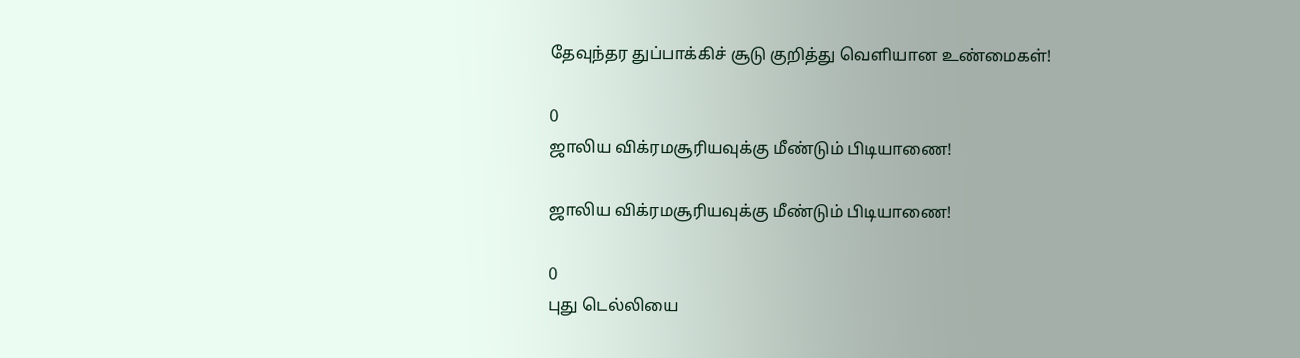தேவுந்தர துப்பாக்கிச் சூடு குறித்து வெளியான உண்மைகள்!

0
ஜாலிய விக்ரமசூரியவுக்கு மீண்டும் பிடியாணை!

ஜாலிய விக்ரமசூரியவுக்கு மீண்டும் பிடியாணை!

0
புது டெல்லியை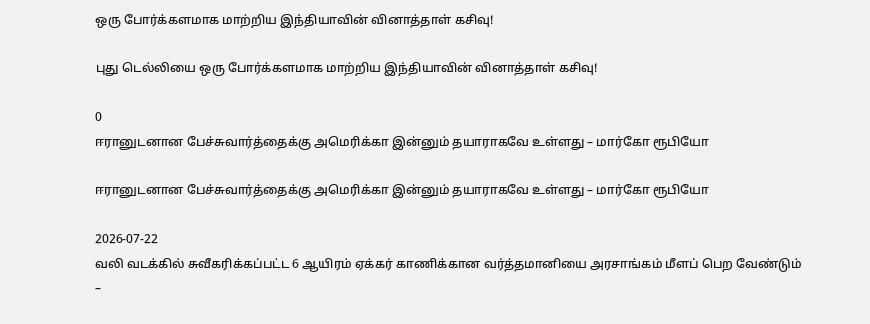ஒரு போர்க்களமாக மாற்றிய இந்தியாவின் வினாத்தாள் கசிவு!

புது டெல்லியை ஒரு போர்க்களமாக மாற்றிய இந்தியாவின் வினாத்தாள் கசிவு!

0
ஈரானுடனான பேச்சுவார்த்தைக்கு அமெரிக்கா இன்னும் தயாராகவே உள்ளது – மார்கோ ரூபியோ

ஈரானுடனான பேச்சுவார்த்தைக்கு அமெரிக்கா இன்னும் தயாராகவே உள்ளது – மார்கோ ரூபியோ

2026-07-22
வலி வடக்கில் சுவீகரிக்கப்பட்ட 6 ஆயிரம் ஏக்கர் காணிக்கான வர்த்தமானியை அரசாங்கம் மீளப் பெற வேண்டும் –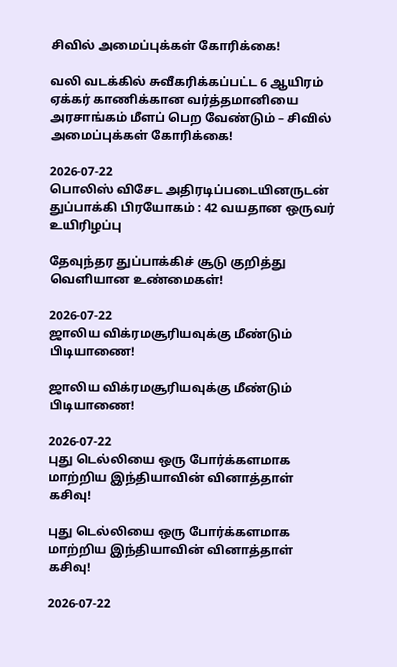சிவில் அமைப்புக்கள் கோரிக்கை!

வலி வடக்கில் சுவீகரிக்கப்பட்ட 6 ஆயிரம் ஏக்கர் காணிக்கான வர்த்தமானியை அரசாங்கம் மீளப் பெற வேண்டும் – சிவில் அமைப்புக்கள் கோரிக்கை!

2026-07-22
பொலிஸ் விசேட அதிரடிப்படையினருடன் துப்பாக்கி பிரயோகம் : 42 வயதான ஒருவர் உயிரிழப்பு

தேவுந்தர துப்பாக்கிச் சூடு குறித்து வெளியான உண்மைகள்!

2026-07-22
ஜாலிய விக்ரமசூரியவுக்கு மீண்டும் பிடியாணை!

ஜாலிய விக்ரமசூரியவுக்கு மீண்டும் பிடியாணை!

2026-07-22
புது டெல்லியை ஒரு போர்க்களமாக மாற்றிய இந்தியாவின் வினாத்தாள் கசிவு!

புது டெல்லியை ஒரு போர்க்களமாக மாற்றிய இந்தியாவின் வினாத்தாள் கசிவு!

2026-07-22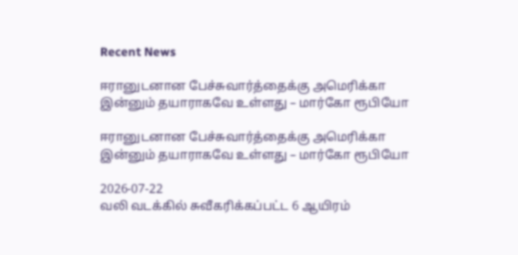Recent News

ஈரானுடனான பேச்சுவார்த்தைக்கு அமெரிக்கா இன்னும் தயாராகவே உள்ளது – மார்கோ ரூபியோ

ஈரானுடனான பேச்சுவார்த்தைக்கு அமெரிக்கா இன்னும் தயாராகவே உள்ளது – மார்கோ ரூபியோ

2026-07-22
வலி வடக்கில் சுவீகரிக்கப்பட்ட 6 ஆயிரம்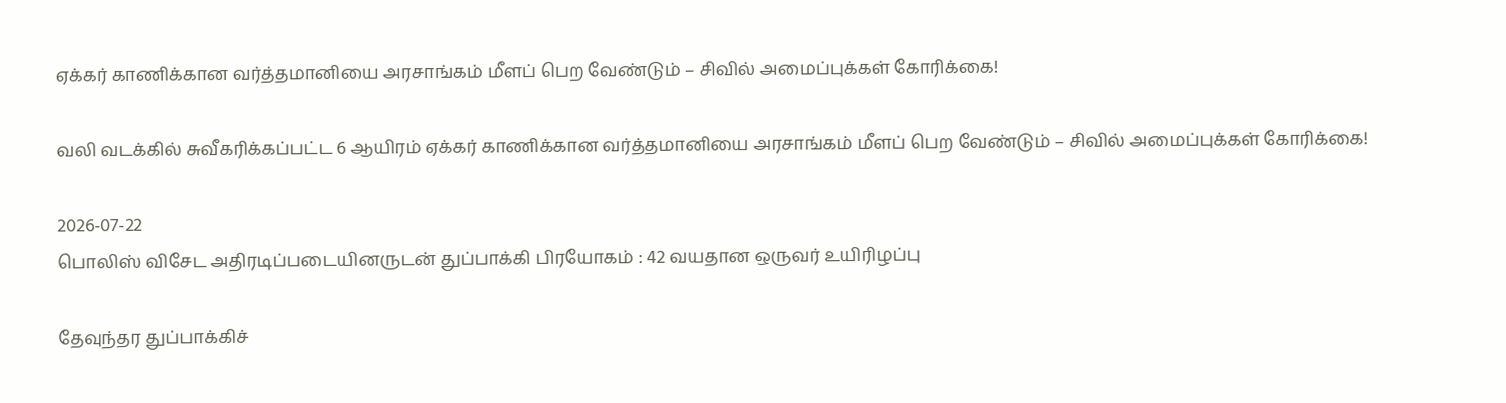ஏக்கர் காணிக்கான வர்த்தமானியை அரசாங்கம் மீளப் பெற வேண்டும் – சிவில் அமைப்புக்கள் கோரிக்கை!

வலி வடக்கில் சுவீகரிக்கப்பட்ட 6 ஆயிரம் ஏக்கர் காணிக்கான வர்த்தமானியை அரசாங்கம் மீளப் பெற வேண்டும் – சிவில் அமைப்புக்கள் கோரிக்கை!

2026-07-22
பொலிஸ் விசேட அதிரடிப்படையினருடன் துப்பாக்கி பிரயோகம் : 42 வயதான ஒருவர் உயிரிழப்பு

தேவுந்தர துப்பாக்கிச்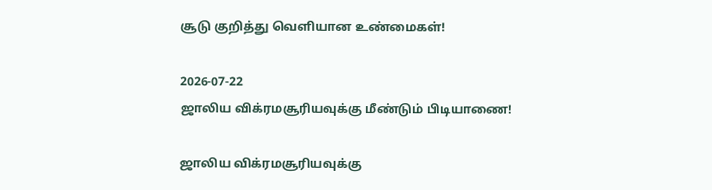சூடு குறித்து வெளியான உண்மைகள்!

2026-07-22
ஜாலிய விக்ரமசூரியவுக்கு மீண்டும் பிடியாணை!

ஜாலிய விக்ரமசூரியவுக்கு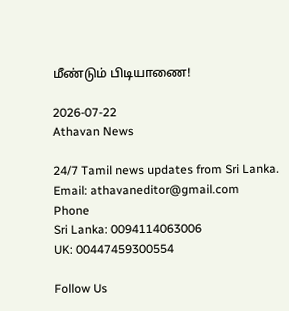மீண்டும் பிடியாணை!

2026-07-22
Athavan News

24/7 Tamil news updates from Sri Lanka.
Email: athavaneditor@gmail.com
Phone
Sri Lanka: 0094114063006
UK: 00447459300554

Follow Us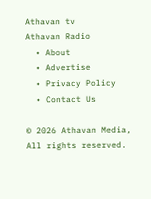Athavan tv
Athavan Radio
  • About
  • Advertise
  • Privacy Policy
  • Contact Us

© 2026 Athavan Media, All rights reserved.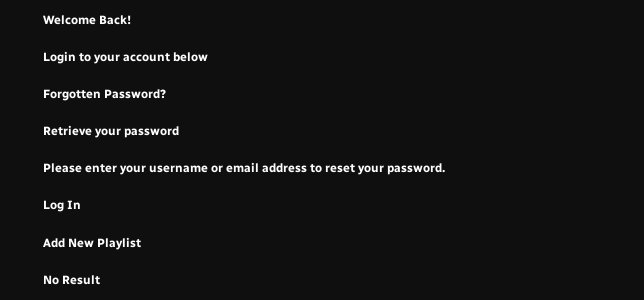Welcome Back!

Login to your account below

Forgotten Password?

Retrieve your password

Please enter your username or email address to reset your password.

Log In

Add New Playlist

No Result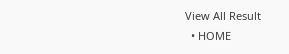View All Result
  • HOME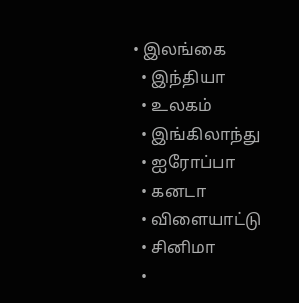• இலங்கை
  • இந்தியா
  • உலகம்
  • இங்கிலாந்து
  • ஐரோப்பா
  • கனடா
  • விளையாட்டு
  • சினிமா
  •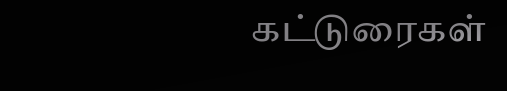கட்டுரைகள்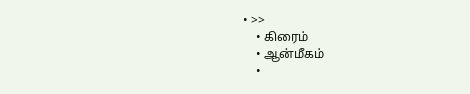• >>
    • கிரைம்
    • ஆன்மீகம்
    •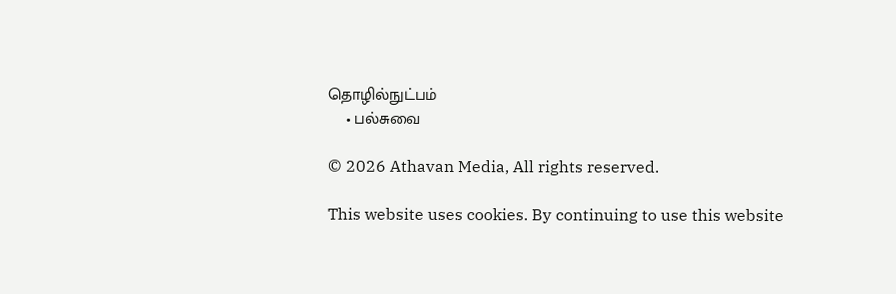தொழில்நுட்பம்
    • பல்சுவை

© 2026 Athavan Media, All rights reserved.

This website uses cookies. By continuing to use this website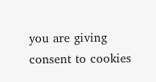you are giving consent to cookies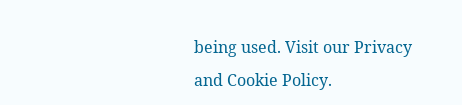being used. Visit our Privacy and Cookie Policy.